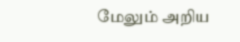மேலும் அறிய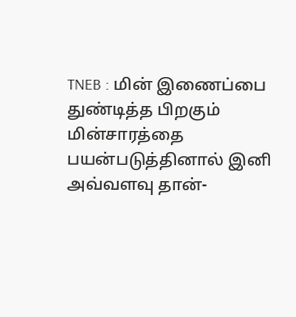TNEB : மின் இணைப்பை துண்டித்த பிறகும் மின்சாரத்தை பயன்படுத்தினால் இனி அவ்வளவு தான்-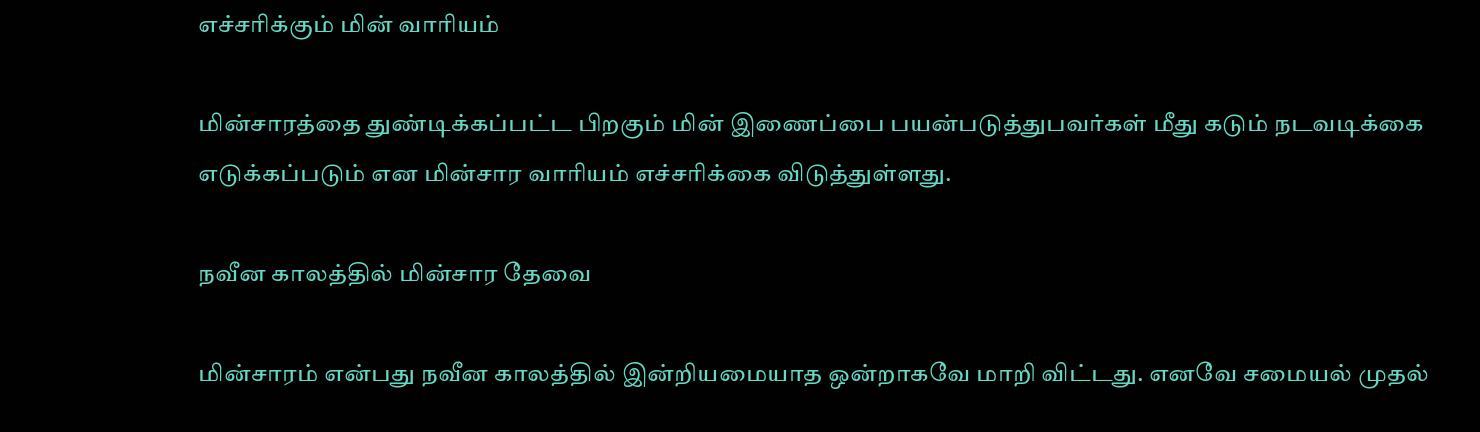எச்சரிக்கும் மின் வாரியம்

மின்சாரத்தை துண்டிக்கப்பட்ட பிறகும் மின் இணைப்பை பயன்படுத்துபவர்கள் மீது கடும் நடவடிக்கை எடுக்கப்படும் என மின்சார வாரியம் எச்சரிக்கை விடுத்துள்ளது.

நவீன காலத்தில் மின்சார தேவை

மின்சாரம் என்பது நவீன காலத்தில் இன்றியமையாத ஒன்றாகவே மாறி விட்டது. எனவே சமையல் முதல்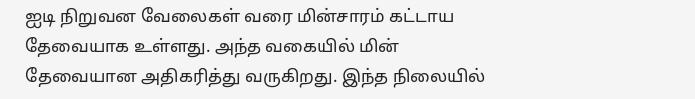ஐடி நிறுவன வேலைகள் வரை மின்சாரம் கட்டாய தேவையாக உள்ளது. அந்த வகையில் மின் தேவையான அதிகரித்து வருகிறது. இந்த நிலையில்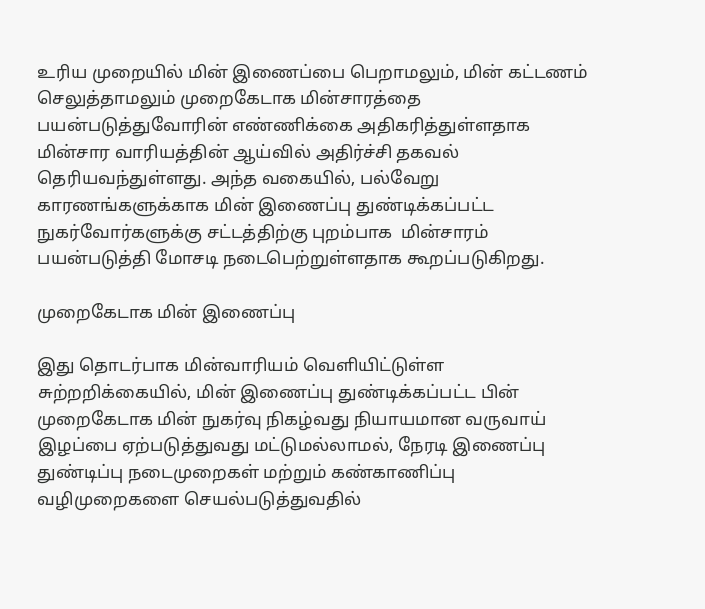உரிய முறையில் மின் இணைப்பை பெறாமலும், மின் கட்டணம் செலுத்தாமலும் முறைகேடாக மின்சாரத்தை பயன்படுத்துவோரின் எண்ணிக்கை அதிகரித்துள்ளதாக  மின்சார வாரியத்தின் ஆய்வில் அதிர்ச்சி தகவல் தெரியவந்துள்ளது. அந்த வகையில், பல்வேறு காரணங்களுக்காக மின் இணைப்பு துண்டிக்கப்பட்ட நுகர்வோர்களுக்கு சட்டத்திற்கு புறம்பாக  மின்சாரம் பயன்படுத்தி மோசடி நடைபெற்றுள்ளதாக கூறப்படுகிறது.

முறைகேடாக மின் இணைப்பு

இது தொடர்பாக மின்வாரியம் வெளியிட்டுள்ள சுற்றறிக்கையில், மின் இணைப்பு துண்டிக்கப்பட்ட பின் முறைகேடாக மின் நுகர்வு நிகழ்வது நியாயமான வருவாய் இழப்பை ஏற்படுத்துவது மட்டுமல்லாமல், நேரடி இணைப்பு துண்டிப்பு நடைமுறைகள் மற்றும் கண்காணிப்பு வழிமுறைகளை செயல்படுத்துவதில்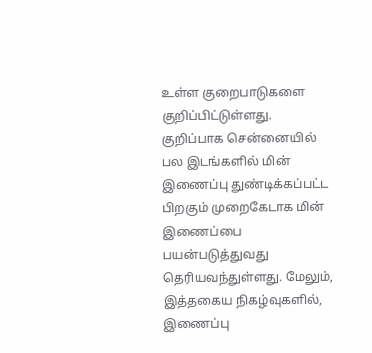உள்ள குறைபாடுகளை குறிப்பிட்டுள்ளது. குறிப்பாக சென்னையில் பல இடங்களில் மின் இணைப்பு துண்டிக்கப்பட்ட பிறகும் முறைகேடாக மின் இணைப்பை பயன்படுத்துவது தெரியவந்துள்ளது. மேலும், இத்தகைய நிகழ்வுகளில், இணைப்பு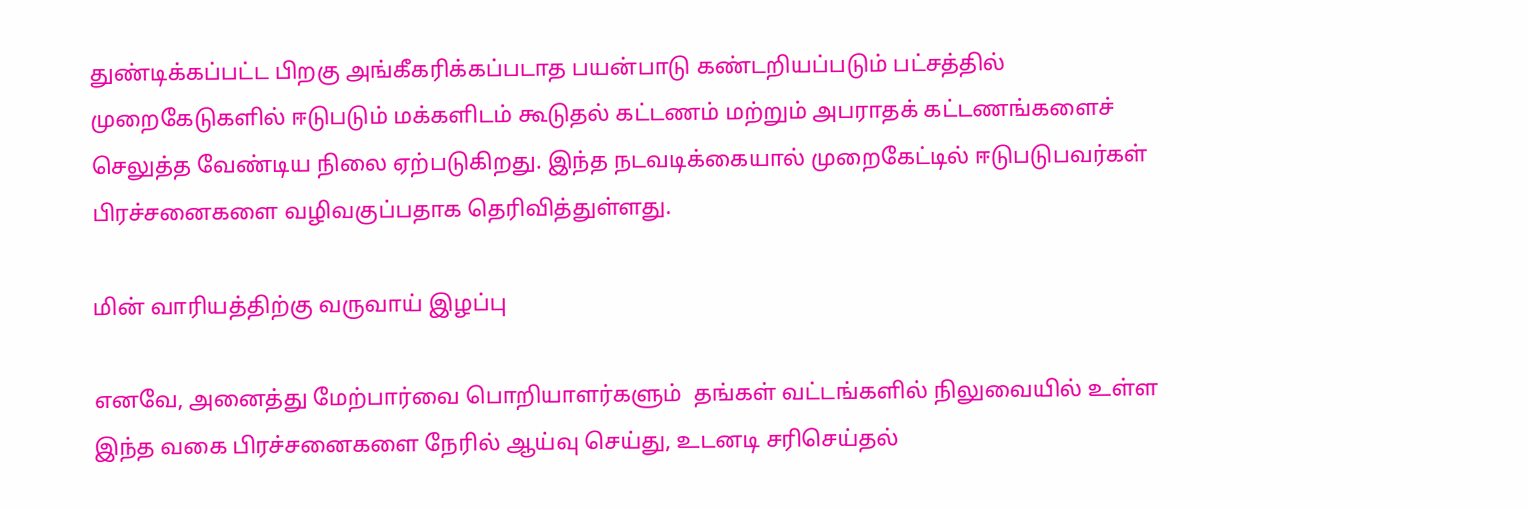துண்டிக்கப்பட்ட பிறகு அங்கீகரிக்கப்படாத பயன்பாடு கண்டறியப்படும் பட்சத்தில் முறைகேடுகளில் ஈடுபடும் மக்களிடம் கூடுதல் கட்டணம் மற்றும் அபராதக் கட்டணங்களைச் செலுத்த வேண்டிய நிலை ஏற்படுகிறது. இந்த நடவடிக்கையால் முறைகேட்டில் ஈடுபடுபவர்கள் பிரச்சனைகளை வழிவகுப்பதாக தெரிவித்துள்ளது.

மின் வாரியத்திற்கு வருவாய் இழப்பு

எனவே, அனைத்து மேற்பார்வை பொறியாளர்களும்  தங்கள் வட்டங்களில் நிலுவையில் உள்ள இந்த வகை பிரச்சனைகளை நேரில் ஆய்வு செய்து, உடனடி சரிசெய்தல்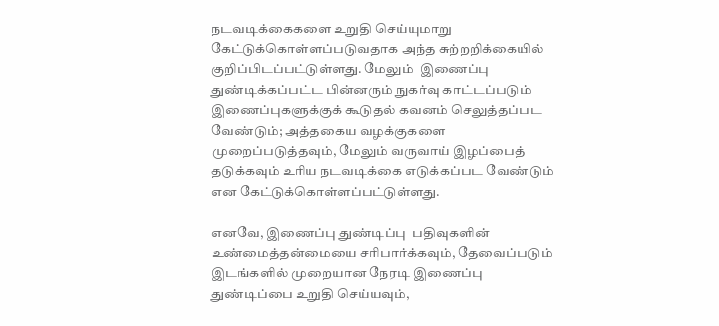நடவடிக்கைகளை உறுதி செய்யுமாறு கேட்டுக்கொள்ளப்படுவதாக அந்த சுற்றறிக்கையில் குறிப்பிடப்பட்டுள்ளது. மேலும்  இணைப்பு துண்டிக்கப்பட்ட பின்னரும் நுகர்வு காட்டப்படும் இணைப்புகளுக்குக் கூடுதல் கவனம் செலுத்தப்பட வேண்டும்; அத்தகைய வழக்குகளை முறைப்படுத்தவும், மேலும் வருவாய் இழப்பைத் தடுக்கவும் உரிய நடவடிக்கை எடுக்கப்பட வேண்டும் என கேட்டுக்கொள்ளப்பட்டுள்ளது.

எனவே, இணைப்பு துண்டிப்பு  பதிவுகளின் உண்மைத்தன்மையை சரிபார்க்கவும், தேவைப்படும் இடங்களில் முறையான நேரடி இணைப்பு துண்டிப்பை உறுதி செய்யவும்,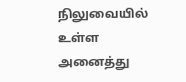நிலுவையில் உள்ள அனைத்து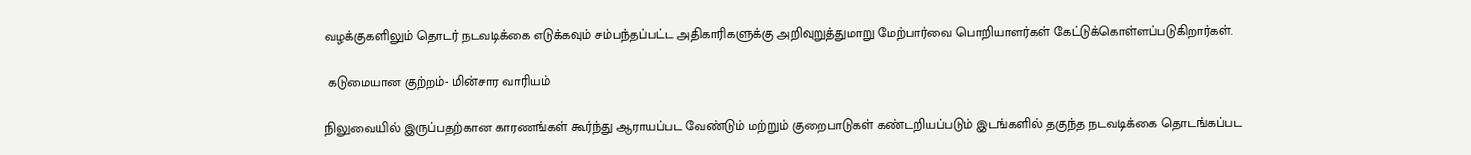வழக்குகளிலும் தொடர் நடவடிக்கை எடுக்கவும் சம்பந்தப்பட்ட அதிகாரிகளுக்கு அறிவுறுத்துமாறு மேற்பார்வை பொறியாளர்கள் கேட்டுக்கொள்ளப்படுகிறார்கள்.

 கடுமையான குற்றம்- மின்சார வாரியம்

நிலுவையில் இருப்பதற்கான காரணங்கள் கூர்ந்து ஆராயப்பட வேண்டும் மற்றும் குறைபாடுகள் கண்டறியப்படும் இடங்களில் தகுந்த நடவடிக்கை தொடங்கப்பட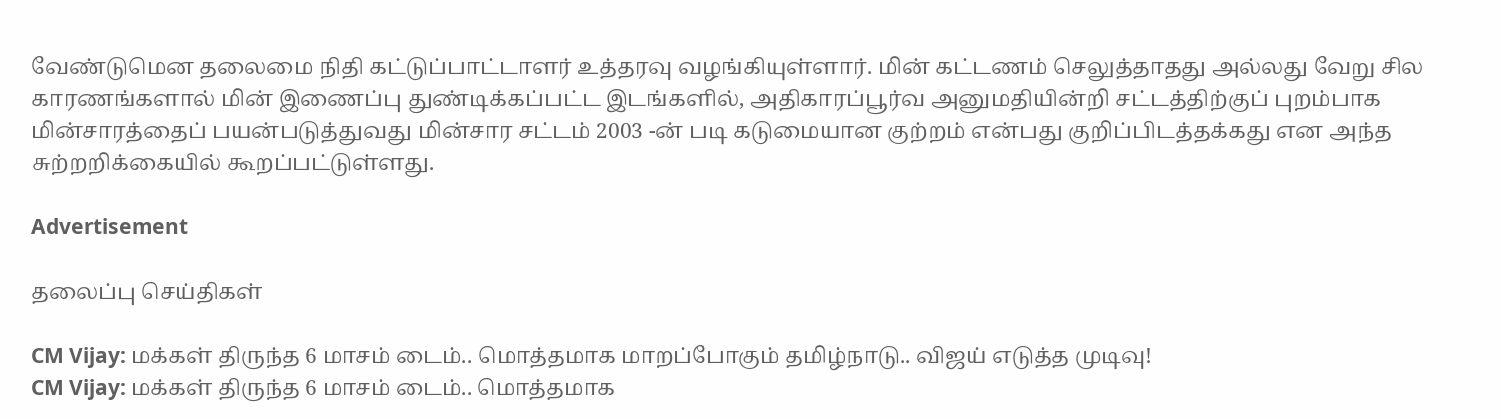வேண்டுமென தலைமை நிதி கட்டுப்பாட்டாளர் உத்தரவு வழங்கியுள்ளார். மின் கட்டணம் செலுத்தாதது அல்லது வேறு சில காரணங்களால் மின் இணைப்பு துண்டிக்கப்பட்ட இடங்களில், அதிகாரப்பூர்வ அனுமதியின்றி சட்டத்திற்குப் புறம்பாக மின்சாரத்தைப் பயன்படுத்துவது மின்சார சட்டம் 2003 -ன் படி கடுமையான குற்றம் என்பது குறிப்பிடத்தக்கது என அந்த சுற்றறிக்கையில் கூறப்பட்டுள்ளது.

Advertisement

தலைப்பு செய்திகள்

CM Vijay: மக்கள் திருந்த 6 மாசம் டைம்.. மொத்தமாக மாறப்போகும் தமிழ்நாடு.. விஜய் எடுத்த முடிவு!
CM Vijay: மக்கள் திருந்த 6 மாசம் டைம்.. மொத்தமாக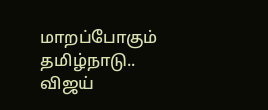மாறப்போகும் தமிழ்நாடு.. விஜய்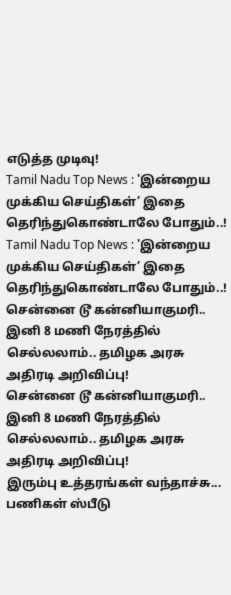எடுத்த முடிவு!
Tamil Nadu Top News : 'இன்றைய முக்கிய செய்திகள்’ இதை தெரிந்துகொண்டாலே போதும்..!
Tamil Nadu Top News : 'இன்றைய முக்கிய செய்திகள்’ இதை தெரிந்துகொண்டாலே போதும்..!
சென்னை டூ கன்னியாகுமரி.. இனி 8 மணி நேரத்தில் செல்லலாம்.. தமிழக அரசு அதிரடி அறிவிப்பு!
சென்னை டூ கன்னியாகுமரி.. இனி 8 மணி நேரத்தில் செல்லலாம்.. தமிழக அரசு அதிரடி அறிவிப்பு!
இரும்பு உத்தரங்கள் வந்தாச்சு... பணிகள் ஸ்பீடு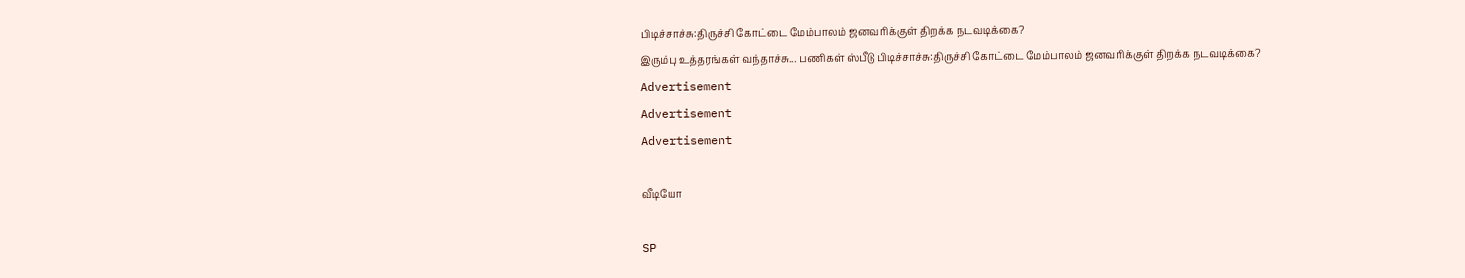பிடிச்சாச்சு:திருச்சி கோட்டை மேம்பாலம் ஜனவரிக்குள் திறக்க நடவடிக்கை?
இரும்பு உத்தரங்கள் வந்தாச்சு... பணிகள் ஸ்பீடு பிடிச்சாச்சு:திருச்சி கோட்டை மேம்பாலம் ஜனவரிக்குள் திறக்க நடவடிக்கை?
Advertisement
Advertisement
Advertisement

வீடியோ

SP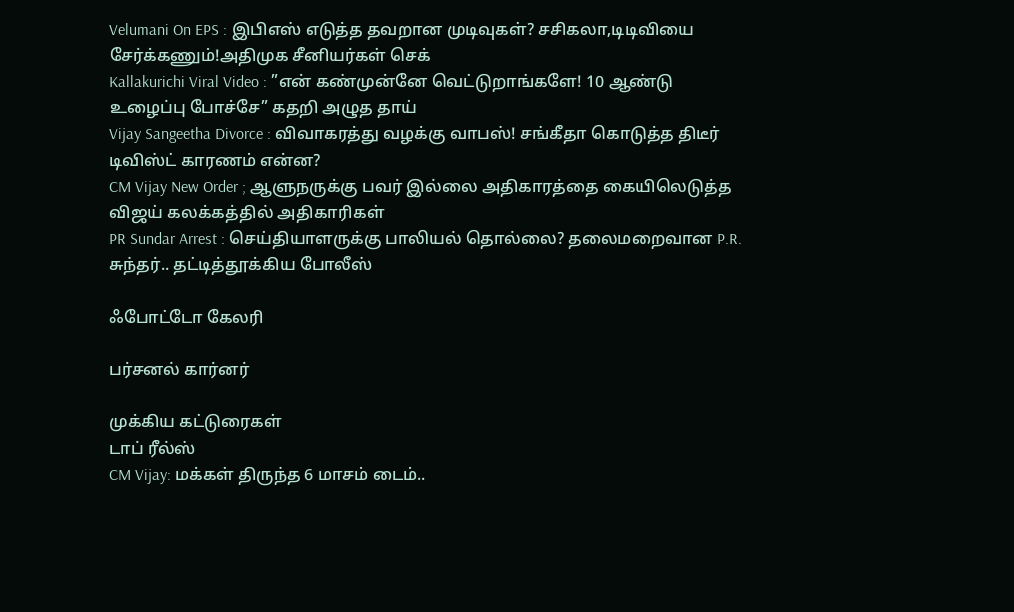Velumani On EPS : இபிஎஸ் எடுத்த தவறான முடிவுகள்? சசிகலா,டிடிவியை சேர்க்கணும்!அதிமுக சீனியர்கள் செக்
Kallakurichi Viral Video : ”என் கண்முன்னே வெட்டுறாங்களே! 10 ஆண்டு உழைப்பு போச்சே” கதறி அழுத தாய்
Vijay Sangeetha Divorce : விவாகரத்து வழக்கு வாபஸ்! சங்கீதா கொடுத்த திடீர் டிவிஸ்ட் காரணம் என்ன?
CM Vijay New Order ; ஆளுநருக்கு பவர் இல்லை அதிகாரத்தை கையிலெடுத்த விஜய் கலக்கத்தில் அதிகாரிகள்
PR Sundar Arrest : செய்தியாளருக்கு பாலியல் தொல்லை? தலைமறைவான P.R. சுந்தர்.. தட்டித்தூக்கிய போலீஸ்

ஃபோட்டோ கேலரி

பர்சனல் கார்னர்

முக்கிய கட்டுரைகள்
டாப் ரீல்ஸ்
CM Vijay: மக்கள் திருந்த 6 மாசம் டைம்..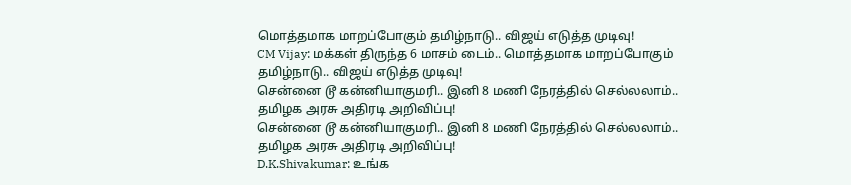மொத்தமாக மாறப்போகும் தமிழ்நாடு.. விஜய் எடுத்த முடிவு!
CM Vijay: மக்கள் திருந்த 6 மாசம் டைம்.. மொத்தமாக மாறப்போகும் தமிழ்நாடு.. விஜய் எடுத்த முடிவு!
சென்னை டூ கன்னியாகுமரி.. இனி 8 மணி நேரத்தில் செல்லலாம்.. தமிழக அரசு அதிரடி அறிவிப்பு!
சென்னை டூ கன்னியாகுமரி.. இனி 8 மணி நேரத்தில் செல்லலாம்.. தமிழக அரசு அதிரடி அறிவிப்பு!
D.K.Shivakumar: உங்க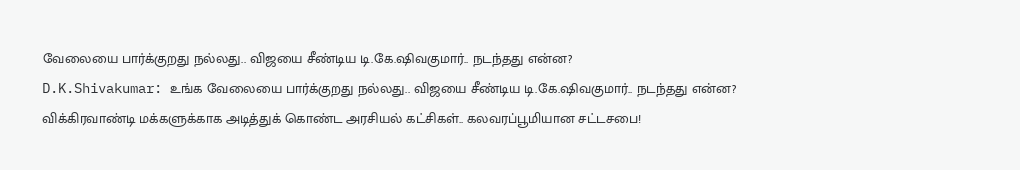வேலையை பார்க்குறது நல்லது.. விஜயை சீண்டிய டி.கே.ஷிவகுமார்.. நடந்தது என்ன?
D.K.Shivakumar: உங்க வேலையை பார்க்குறது நல்லது.. விஜயை சீண்டிய டி.கே.ஷிவகுமார்.. நடந்தது என்ன?
விக்கிரவாண்டி மக்களுக்காக அடித்துக் கொண்ட அரசியல் கட்சிகள்.. கலவரப்பூமியான சட்டசபை!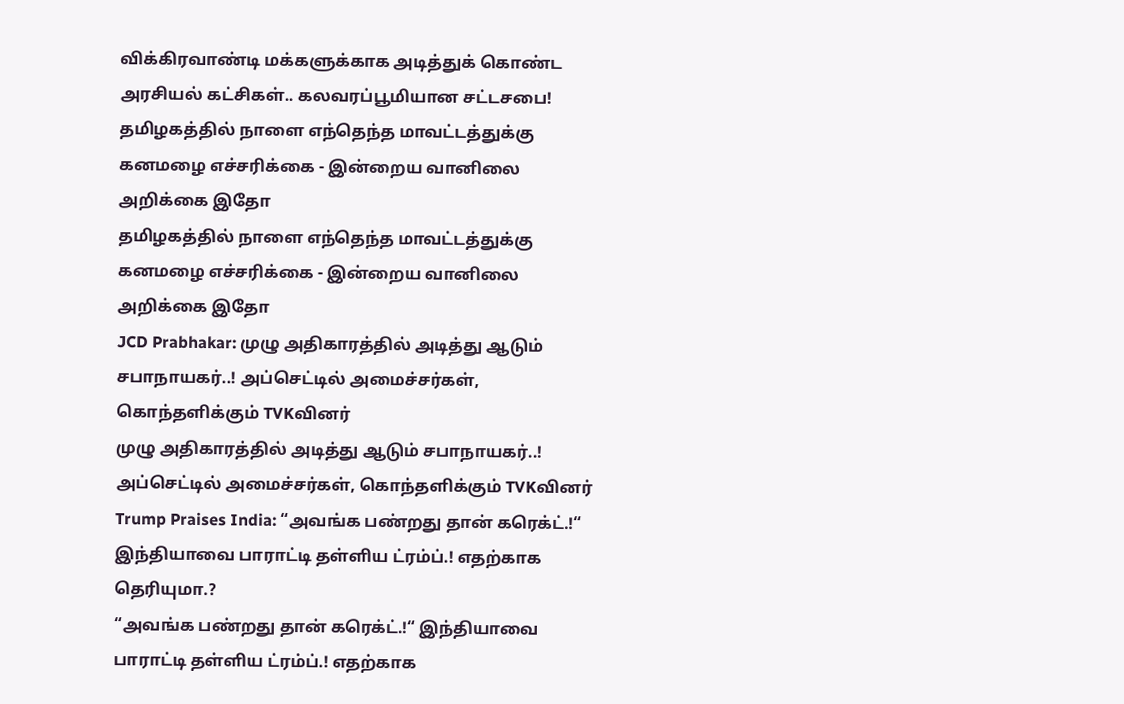விக்கிரவாண்டி மக்களுக்காக அடித்துக் கொண்ட அரசியல் கட்சிகள்.. கலவரப்பூமியான சட்டசபை!
தமிழகத்தில் நாளை எந்தெந்த மாவட்டத்துக்கு கனமழை எச்சரிக்கை - இன்றைய வானிலை அறிக்கை இதோ
தமிழகத்தில் நாளை எந்தெந்த மாவட்டத்துக்கு கனமழை எச்சரிக்கை - இன்றைய வானிலை அறிக்கை இதோ
JCD Prabhakar: முழு அதிகாரத்தில் அடித்து ஆடும் சபாநாயகர்..! அப்செட்டில் அமைச்சர்கள், கொந்தளிக்கும் TVKவினர்
முழு அதிகாரத்தில் அடித்து ஆடும் சபாநாயகர்..! அப்செட்டில் அமைச்சர்கள், கொந்தளிக்கும் TVKவினர்
Trump Praises India: “அவங்க பண்றது தான் கரெக்ட்.!“ இந்தியாவை பாராட்டி தள்ளிய ட்ரம்ப்.! எதற்காக தெரியுமா.?
“அவங்க பண்றது தான் கரெக்ட்.!“ இந்தியாவை பாராட்டி தள்ளிய ட்ரம்ப்.! எதற்காக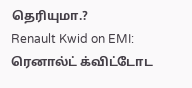தெரியுமா.?
Renault Kwid on EMI: ரெனால்ட் க்விட்டோட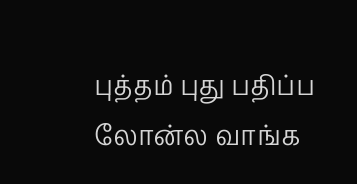புத்தம் புது பதிப்ப லோன்ல வாங்க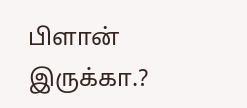பிளான் இருக்கா.?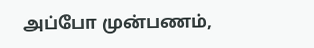அப்போ முன்பணம்,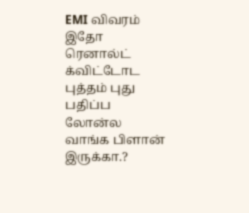EMI விவரம் இதோ
ரெனால்ட் க்விட்டோட புத்தம் புது பதிப்ப லோன்ல வாங்க பிளான் இருக்கா.?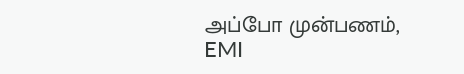அப்போ முன்பணம், EMI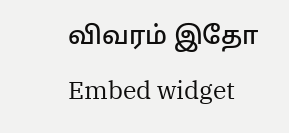விவரம் இதோ
Embed widget